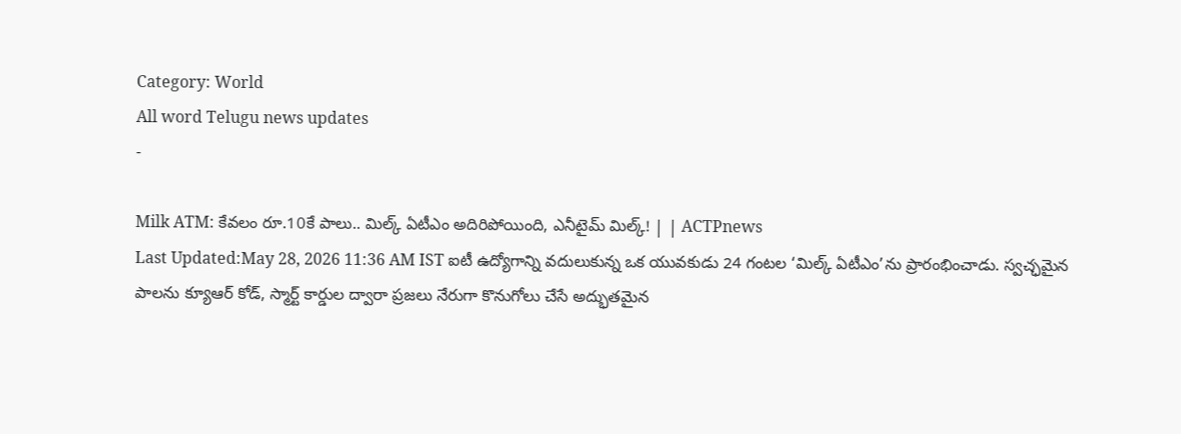Category: World
All word Telugu news updates
-

Milk ATM: కేవలం రూ.10కే పాలు.. మిల్క్ ఏటీఎం అదిరిపోయింది, ఎనీటైమ్ మిల్క్! | | ACTPnews
Last Updated:May 28, 2026 11:36 AM IST ఐటీ ఉద్యోగాన్ని వదులుకున్న ఒక యువకుడు 24 గంటల ‘మిల్క్ ఏటీఎం’ను ప్రారంభించాడు. స్వచ్ఛమైన పాలను క్యూఆర్ కోడ్, స్మార్ట్ కార్డుల ద్వారా ప్రజలు నేరుగా కొనుగోలు చేసే అద్భుతమైన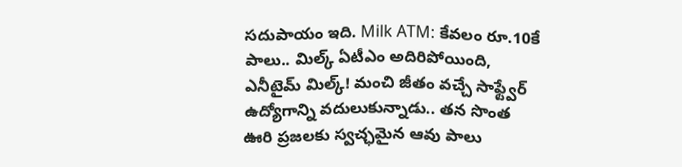సదుపాయం ఇది. Milk ATM: కేవలం రూ.10కే పాలు.. మిల్క్ ఏటీఎం అదిరిపోయింది, ఎనీటైమ్ మిల్క్! మంచి జీతం వచ్చే సాఫ్ట్వేర్ ఉద్యోగాన్ని వదులుకున్నాడు.. తన సొంత ఊరి ప్రజలకు స్వచ్ఛమైన ఆవు పాలు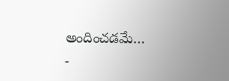అందించడమే…
-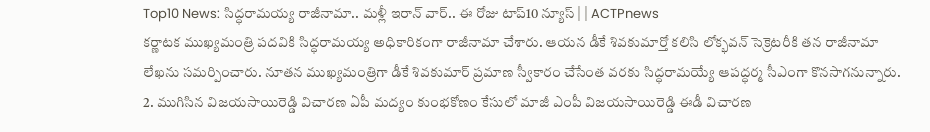Top10 News: సిద్ధరామయ్య రాజీనామా.. మళ్లీ ఇరాన్ వార్.. ఈ రోజు టాప్10 న్యూస్ | | ACTPnews
కర్ణాటక ముఖ్యమంత్రి పదవికి సిద్ధరామయ్య అధికారికంగా రాజీనామా చేశారు. ఆయన డీకే శివకుమార్తో కలిసి లోక్భవన్ సెక్రెటరీకి తన రాజీనామా లేఖను సమర్పించారు. నూతన ముఖ్యమంత్రిగా డీకే శివకుమార్ ప్రమాణ స్వీకారం చేసేంత వరకు సిద్ధరామయ్యే ఆపద్ధర్మ సీఎంగా కొనసాగనున్నారు. 2. ముగిసిన విజయసాయిరెడ్డి విచారణ ఏపీ మద్యం కుంభకోణం కేసులో మాజీ ఎంపీ విజయసాయిరెడ్డి ఈడీ విచారణ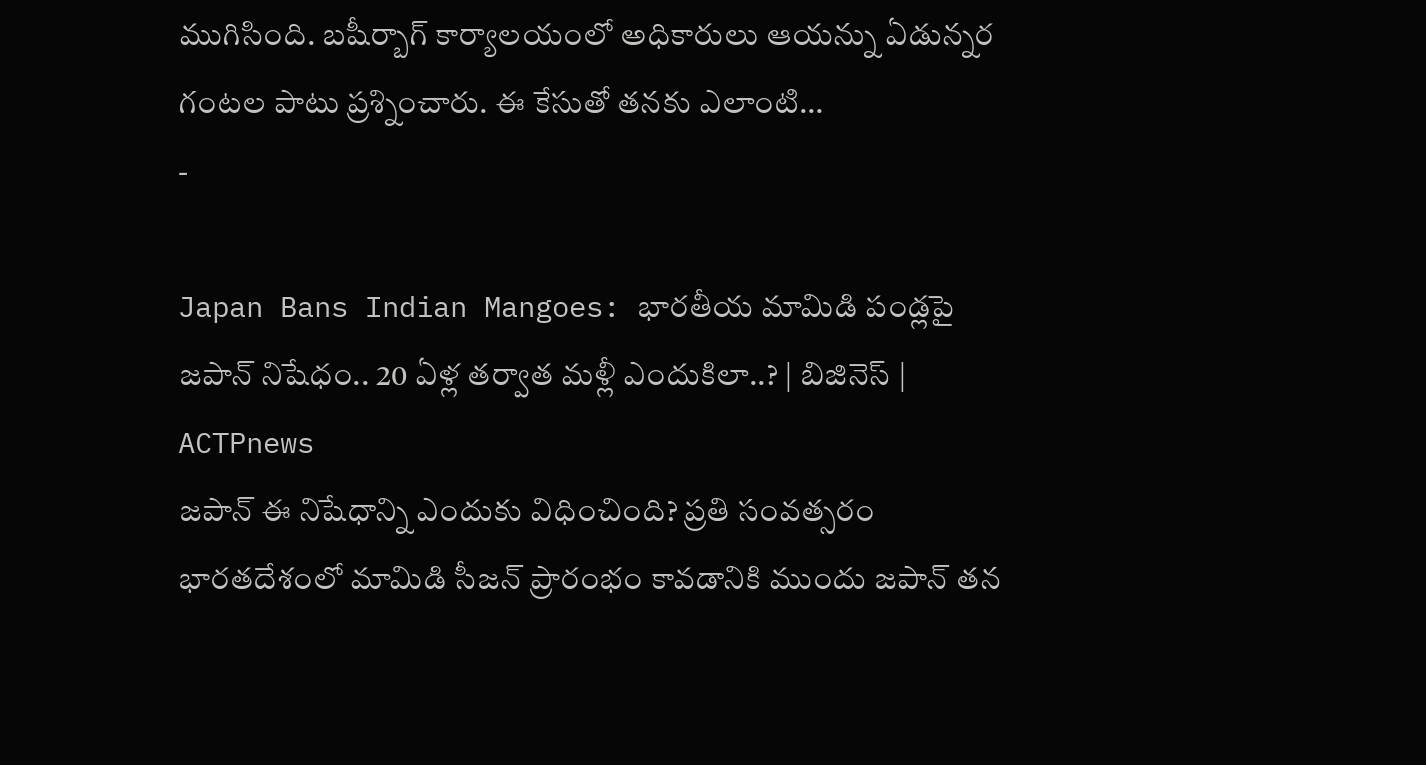ముగిసింది. బషీర్బాగ్ కార్యాలయంలో అధికారులు ఆయన్ను ఏడున్నర గంటల పాటు ప్రశ్నించారు. ఈ కేసుతో తనకు ఎలాంటి…
-

Japan Bans Indian Mangoes: భారతీయ మామిడి పండ్లపై జపాన్ నిషేధం.. 20 ఏళ్ల తర్వాత మళ్లీ ఎందుకిలా..? | బిజినెస్ | ACTPnews
జపాన్ ఈ నిషేధాన్ని ఎందుకు విధించింది? ప్రతి సంవత్సరం భారతదేశంలో మామిడి సీజన్ ప్రారంభం కావడానికి ముందు జపాన్ తన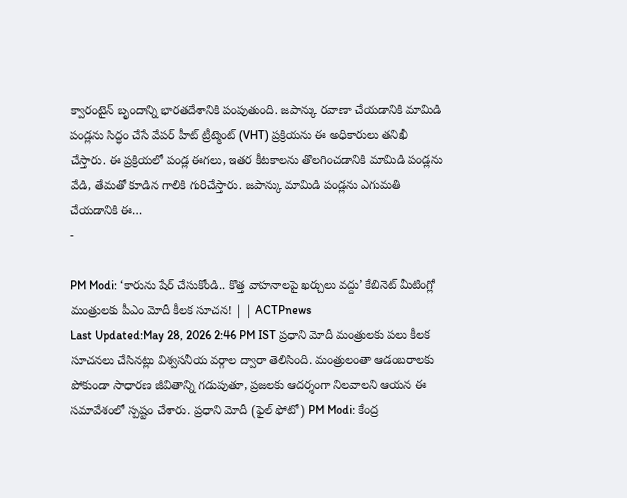క్వారంటైన్ బృందాన్ని భారతదేశానికి పంపుతుంది. జపాన్కు రవాణా చేయడానికి మామిడి పండ్లను సిద్ధం చేసే వేపర్ హీట్ ట్రీట్మెంట్ (VHT) ప్రక్రియను ఈ అధికారులు తనిఖీ చేస్తారు. ఈ ప్రక్రియలో పండ్ల ఈగలు, ఇతర కీటకాలను తొలగించడానికి మామిడి పండ్లను వేడి, తేమతో కూడిన గాలికి గురిచేస్తారు. జపాన్కు మామిడి పండ్లను ఎగుమతి చేయడానికి ఈ…
-

PM Modi: ‘కారును షేర్ చేసుకోండి.. కొత్త వాహనాలపై ఖర్చులు వద్దు’ కేబినెట్ మీటింగ్లో మంత్రులకు పీఎం మోదీ కీలక సూచన! | | ACTPnews
Last Updated:May 28, 2026 2:46 PM IST ప్రధాని మోదీ మంత్రులకు పలు కీలక సూచనలు చేసినట్లు విశ్వసనీయ వర్గాల ద్వారా తెలిసింది. మంత్రులంతా ఆడంబరాలకు పోకుండా సాధారణ జీవితాన్ని గడుపుతూ, ప్రజలకు ఆదర్శంగా నిలవాలని ఆయన ఈ సమావేశంలో స్పష్టం చేశారు. ప్రధాని మోదీ (ఫైల్ ఫోటో) PM Modi: కేంద్ర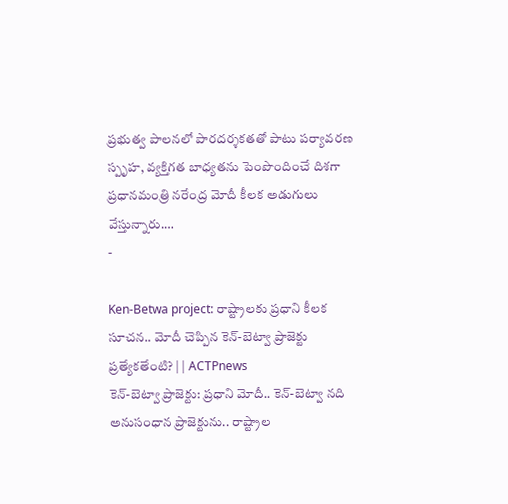ప్రభుత్వ పాలనలో పారదర్శకతతో పాటు పర్యావరణ స్పృహ, వ్యక్తిగత బాధ్యతను పెంపొందించే దిశగా ప్రధానమంత్రి నరేంద్ర మోదీ కీలక అడుగులు వేస్తున్నారు.…
-

Ken-Betwa project: రాష్ట్రాలకు ప్రధాని కీలక సూచన.. మోదీ చెప్పిన కెన్-బెట్వా ప్రాజెక్టు ప్రత్యేకతేంటి? | | ACTPnews
కెన్-బెట్వా ప్రాజెక్టు: ప్రధాని మోదీ.. కెన్-బెట్వా నది అనుసంధాన ప్రాజెక్టును.. రాష్ట్రాల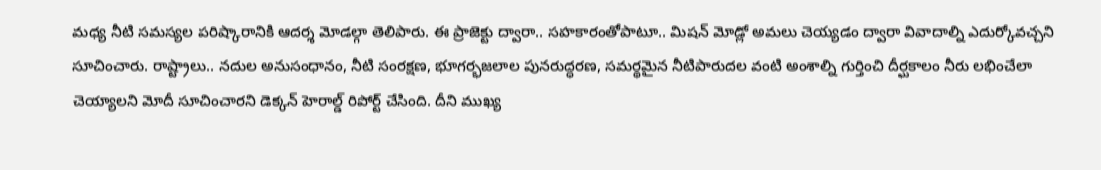మధ్య నీటి సమస్యల పరిష్కారానికి ఆదర్శ మోడల్గా తెలిపారు. ఈ ప్రాజెక్టు ద్వారా.. సహకారంతోపాటూ.. మిషన్ మోడ్లో అమలు చెయ్యడం ద్వారా వివాదాల్ని ఎదుర్కోవచ్చని సూచించారు. రాష్ట్రాలు.. నదుల అనుసంధానం, నీటి సంరక్షణ, భూగర్భజలాల పునరుద్ధరణ, సమర్థమైన నీటిపారుదల వంటి అంశాల్ని గుర్తించి దీర్ఘకాలం నీరు లభించేలా చెయ్యాలని మోదీ సూచించారని డెక్కన్ హెరాల్డ్ రిపోర్ట్ చేసింది. దీని ముఖ్య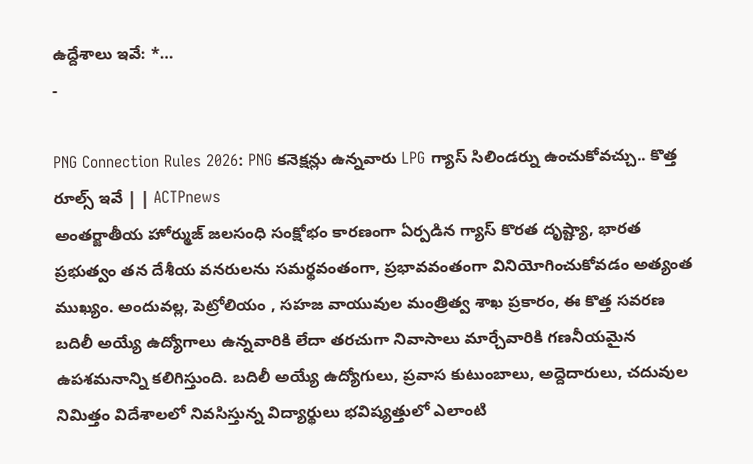ఉద్దేశాలు ఇవే: *…
-

PNG Connection Rules 2026: PNG కనెక్షన్లు ఉన్నవారు LPG గ్యాస్ సిలిండర్ను ఉంచుకోవచ్చు.. కొత్త రూల్స్ ఇవే | | ACTPnews
అంతర్జాతీయ హోర్ముజ్ జలసంధి సంక్షోభం కారణంగా ఏర్పడిన గ్యాస్ కొరత దృష్ట్యా, భారత ప్రభుత్వం తన దేశీయ వనరులను సమర్థవంతంగా, ప్రభావవంతంగా వినియోగించుకోవడం అత్యంత ముఖ్యం. అందువల్ల, పెట్రోలియం , సహజ వాయువుల మంత్రిత్వ శాఖ ప్రకారం, ఈ కొత్త సవరణ బదిలీ అయ్యే ఉద్యోగాలు ఉన్నవారికి లేదా తరచుగా నివాసాలు మార్చేవారికి గణనీయమైన ఉపశమనాన్ని కలిగిస్తుంది. బదిలీ అయ్యే ఉద్యోగులు, ప్రవాస కుటుంబాలు, అద్దెదారులు, చదువుల నిమిత్తం విదేశాలలో నివసిస్తున్న విద్యార్థులు భవిష్యత్తులో ఎలాంటి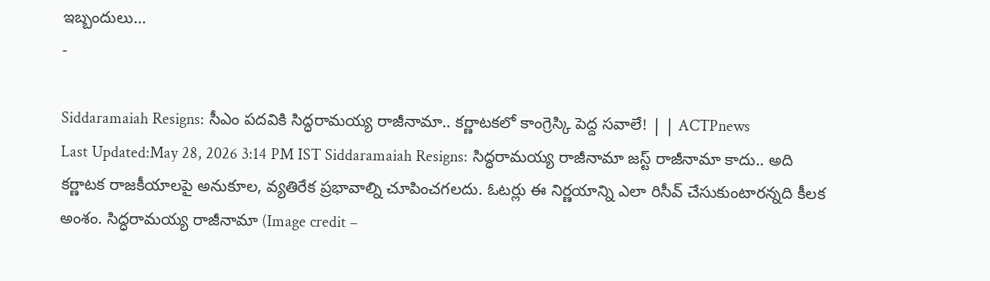ఇబ్బందులు…
-

Siddaramaiah Resigns: సీఎం పదవికి సిద్ధరామయ్య రాజీనామా.. కర్ణాటకలో కాంగ్రెస్కి పెద్ద సవాలే! | | ACTPnews
Last Updated:May 28, 2026 3:14 PM IST Siddaramaiah Resigns: సిద్ధరామయ్య రాజీనామా జస్ట్ రాజీనామా కాదు.. అది కర్ణాటక రాజకీయాలపై అనుకూల, వ్యతిరేక ప్రభావాల్ని చూపించగలదు. ఓటర్లు ఈ నిర్ణయాన్ని ఎలా రిసీవ్ చేసుకుంటారన్నది కీలక అంశం. సిద్ధరామయ్య రాజీనామా (Image credit –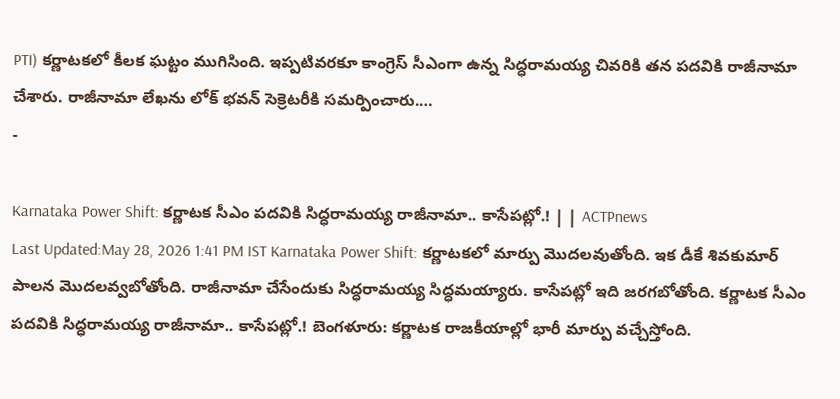PTI) కర్ణాటకలో కీలక ఘట్టం ముగిసింది. ఇప్పటివరకూ కాంగ్రెస్ సీఎంగా ఉన్న సిద్ధరామయ్య చివరికి తన పదవికి రాజీనామా చేశారు. రాజీనామా లేఖను లోక్ భవన్ సెక్రెటరీకి సమర్పించారు.…
-

Karnataka Power Shift: కర్ణాటక సీఎం పదవికి సిద్ధరామయ్య రాజీనామా.. కాసేపట్లో.! | | ACTPnews
Last Updated:May 28, 2026 1:41 PM IST Karnataka Power Shift: కర్ణాటకలో మార్పు మొదలవుతోంది. ఇక డీకే శివకుమార్ పాలన మొదలవ్వబోతోంది. రాజీనామా చేసేందుకు సిద్ధరామయ్య సిద్ధమయ్యారు. కాసేపట్లో ఇది జరగబోతోంది. కర్ణాటక సీఎం పదవికి సిద్ధరామయ్య రాజీనామా.. కాసేపట్లో.! బెంగళూరు: కర్ణాటక రాజకీయాల్లో భారీ మార్పు వచ్చేస్తోంది.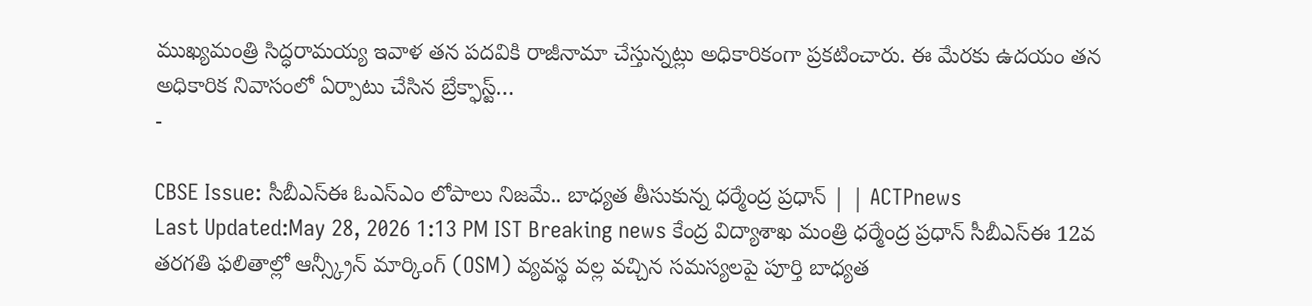ముఖ్యమంత్రి సిద్ధరామయ్య ఇవాళ తన పదవికి రాజీనామా చేస్తున్నట్లు అధికారికంగా ప్రకటించారు. ఈ మేరకు ఉదయం తన అధికారిక నివాసంలో ఏర్పాటు చేసిన బ్రేక్ఫాస్ట్…
-

CBSE Issue: సీబీఎస్ఈ ఓఎస్ఎం లోపాలు నిజమే.. బాధ్యత తీసుకున్న ధర్మేంద్ర ప్రధాన్ | | ACTPnews
Last Updated:May 28, 2026 1:13 PM IST Breaking news కేంద్ర విద్యాశాఖ మంత్రి ధర్మేంద్ర ప్రధాన్ సీబీఎస్ఈ 12వ తరగతి ఫలితాల్లో ఆన్స్క్రీన్ మార్కింగ్ (OSM) వ్యవస్థ వల్ల వచ్చిన సమస్యలపై పూర్తి బాధ్యత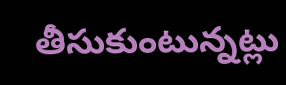తీసుకుంటున్నట్లు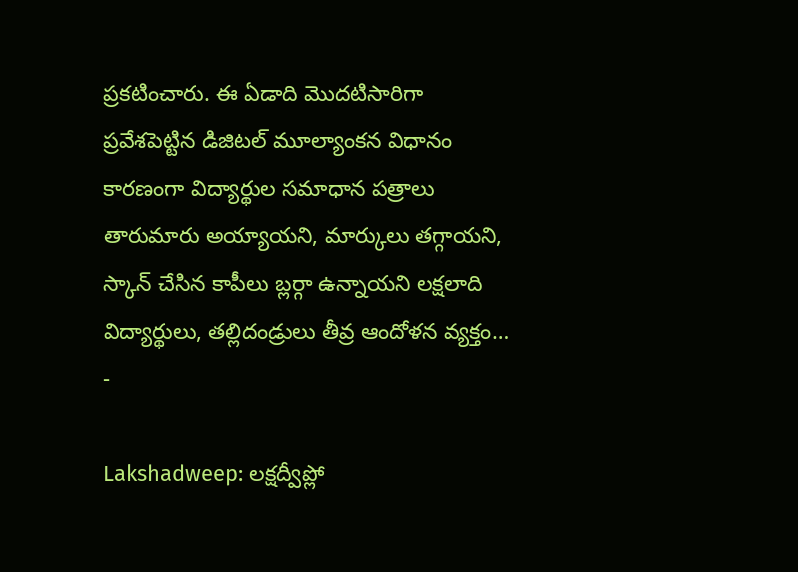ప్రకటించారు. ఈ ఏడాది మొదటిసారిగా ప్రవేశపెట్టిన డిజిటల్ మూల్యాంకన విధానం కారణంగా విద్యార్థుల సమాధాన పత్రాలు తారుమారు అయ్యాయని, మార్కులు తగ్గాయని, స్కాన్ చేసిన కాపీలు బ్లర్గా ఉన్నాయని లక్షలాది విద్యార్థులు, తల్లిదండ్రులు తీవ్ర ఆందోళన వ్యక్తం…
-

Lakshadweep: లక్షద్వీప్లో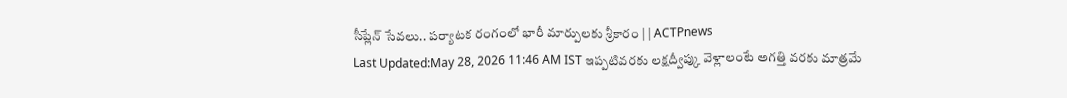సీప్లేన్ సేవలు.. పర్యాటక రంగంలో భారీ మార్పులకు శ్రీకారం | | ACTPnews
Last Updated:May 28, 2026 11:46 AM IST ఇప్పటివరకు లక్షద్వీప్కు వెళ్లాలంటే అగత్తి వరకు మాత్రమే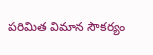పరిమిత విమాన సౌకర్యం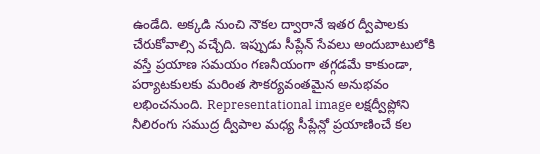ఉండేది. అక్కడి నుంచి నౌకల ద్వారానే ఇతర ద్వీపాలకు చేరుకోవాల్సి వచ్చేది. ఇప్పుడు సీప్లేన్ సేవలు అందుబాటులోకి వస్తే ప్రయాణ సమయం గణనీయంగా తగ్గడమే కాకుండా, పర్యాటకులకు మరింత సౌకర్యవంతమైన అనుభవం లభించనుంది. Representational image లక్షద్వీప్లోని నీలిరంగు సముద్ర ద్వీపాల మధ్య సీప్లేన్లో ప్రయాణించే కల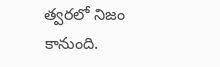త్వరలో నిజం కానుంది.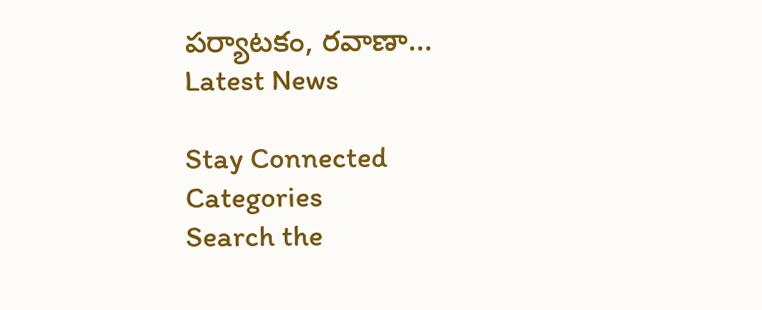పర్యాటకం, రవాణా…
Latest News

Stay Connected
Categories
Search the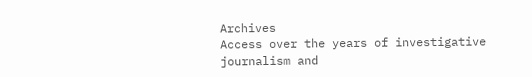Archives
Access over the years of investigative journalism and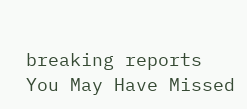breaking reports
You May Have Missed